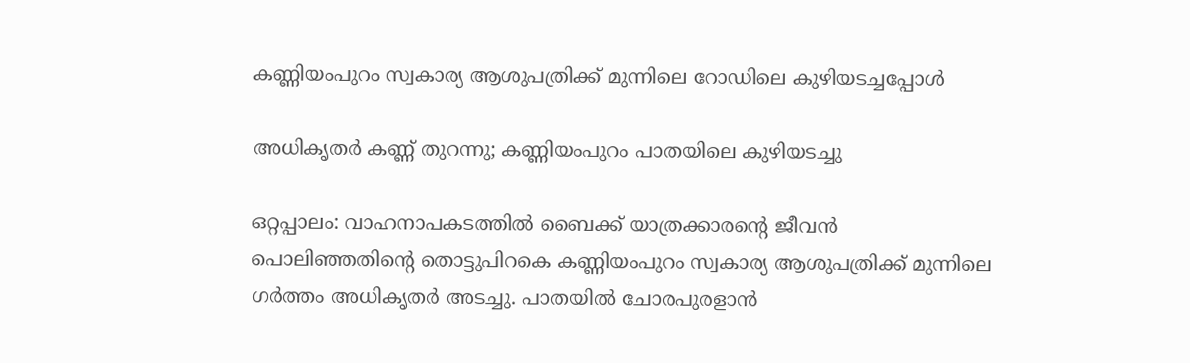കണ്ണിയംപുറം സ്വകാര്യ ആശുപത്രിക്ക് മുന്നിലെ റോഡിലെ കുഴിയടച്ചപ്പോൾ

അധികൃതർ കണ്ണ് തുറന്നു; കണ്ണിയംപുറം പാതയിലെ കുഴിയടച്ചു

ഒറ്റപ്പാലം: വാഹനാപകടത്തിൽ ബൈക്ക് യാത്രക്കാരന്റെ ജീവൻ പൊലിഞ്ഞതിന്റെ തൊട്ടുപിറകെ കണ്ണിയംപുറം സ്വകാര്യ ആശുപത്രിക്ക് മുന്നിലെ ഗർത്തം അധികൃതർ അടച്ചു. പാതയിൽ ചോരപുരളാൻ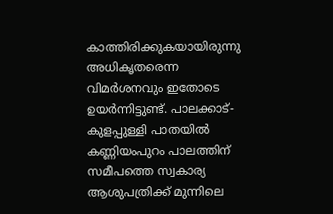കാത്തിരിക്കുകയായിരുന്നു അധികൃതരെന്ന വിമർശനവും ഇതോടെ ഉയർന്നിട്ടുണ്ട്. പാലക്കാട്-കുളപ്പുള്ളി പാതയിൽ കണ്ണിയംപുറം പാലത്തിന് സമീപത്തെ സ്വകാര്യ ആശുപത്രിക്ക് മുന്നിലെ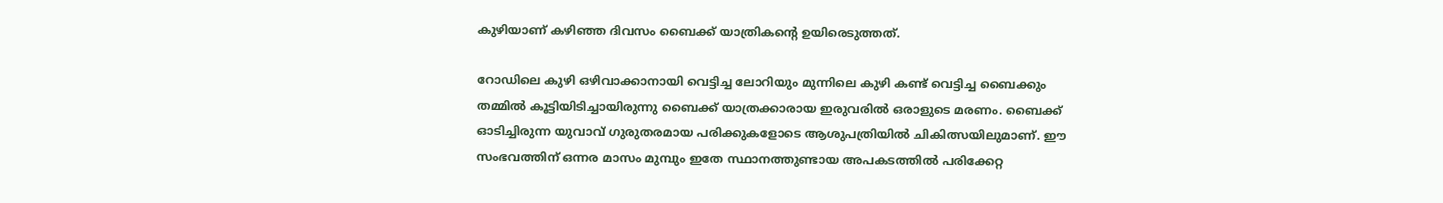കുഴിയാണ് കഴിഞ്ഞ ദിവസം ബൈക്ക് യാത്രികന്റെ ഉയിരെടുത്തത്.

റോഡിലെ കുഴി ഒഴിവാക്കാനായി വെട്ടിച്ച ലോറിയും മുന്നിലെ കുഴി കണ്ട് വെട്ടിച്ച ബൈക്കും തമ്മിൽ കൂട്ടിയിടിച്ചായിരുന്നു ബൈക്ക് യാത്രക്കാരായ ഇരുവരിൽ ഒരാളുടെ മരണം. ബൈക്ക് ഓടിച്ചിരുന്ന യുവാവ് ഗുരുതരമായ പരിക്കുകളോടെ ആശുപത്രിയിൽ ചികിത്സയിലുമാണ്. ഈ സംഭവത്തിന് ഒന്നര മാസം മുമ്പും ഇതേ സ്ഥാനത്തുണ്ടായ അപകടത്തിൽ പരിക്കേറ്റ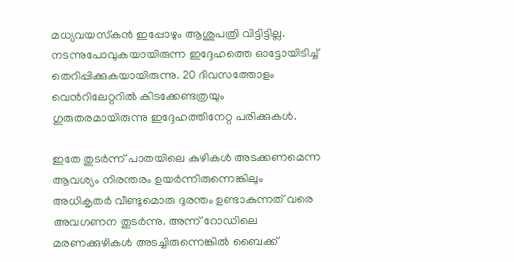മധ്യവയസ്‌കൻ ഇപ്പോഴും ആശുപത്രി വിട്ടിട്ടില്ല. നടന്നുപോവുകയായിരുന്ന ഇദ്ദേഹത്തെ ഓട്ടോയിടിച്ച് തെറിപ്പിക്കുകയായിരുന്നു. 20 ദിവസത്തോളം വെൻറിലേറ്ററിൽ കിടക്കേണ്ടത്രയും ഗുരുതരമായിരുന്നു ഇദ്ദേഹത്തിനേറ്റ പരിക്കുകൾ.

ഇതേ തുടർന്ന് പാതയിലെ കുഴികൾ അടക്കണമെന്ന ആവശ്യം നിരന്തരം ഉയർന്നിരുന്നെങ്കിലും അധികൃതർ വീണ്ടുമൊരു ദുരന്തം ഉണ്ടാകുന്നത് വരെ അവഗണന തുടർന്നു. അന്ന് റോഡിലെ മരണക്കുഴികൾ അടച്ചിരുന്നെങ്കിൽ ബൈക്ക്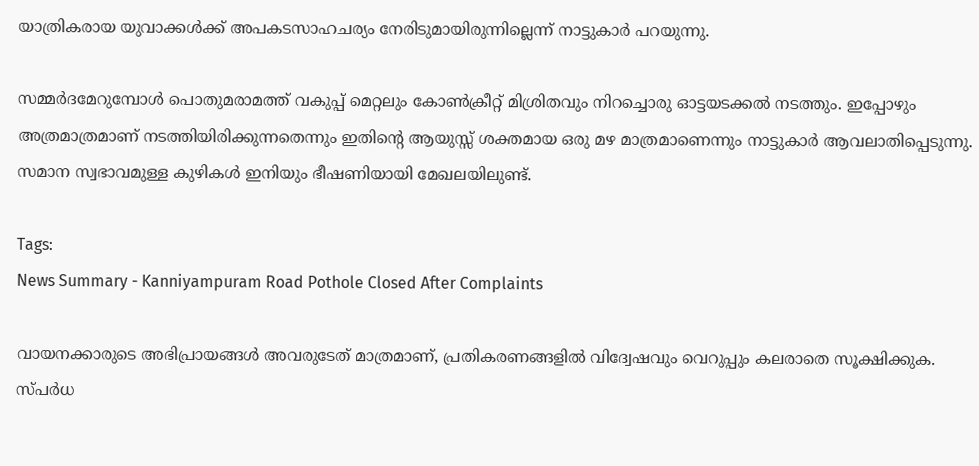യാത്രികരായ യുവാക്കൾക്ക് അപകടസാഹചര്യം നേരിടുമായിരുന്നില്ലെന്ന് നാട്ടുകാർ പറയുന്നു.

സമ്മർദമേറുമ്പോൾ പൊതുമരാമത്ത് വകുപ്പ് മെറ്റലും കോൺക്രീറ്റ് മിശ്രിതവും നിറച്ചൊരു ഓട്ടയടക്കൽ നടത്തും. ഇപ്പോഴും അത്രമാത്രമാണ് നടത്തിയിരിക്കുന്നതെന്നും ഇതിന്റെ ആയുസ്സ് ശക്തമായ ഒരു മഴ മാത്രമാണെന്നും നാട്ടുകാർ ആവലാതിപ്പെടുന്നു. സമാന സ്വഭാവമുള്ള കുഴികൾ ഇനിയും ഭീഷണിയായി മേഖലയിലുണ്ട്.

Tags:
News Summary - Kanniyampuram Road Pothole Closed After Complaints

വായനക്കാരുടെ അഭിപ്രായങ്ങള്‍ അവരുടേത് മാത്രമാണ്, പ്രതികരണങ്ങളിൽ വിദ്വേഷവും വെറുപ്പും കലരാതെ സൂക്ഷിക്കുക. സ്പർധ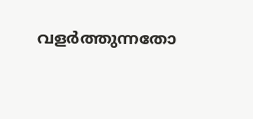വളർത്തുന്നതോ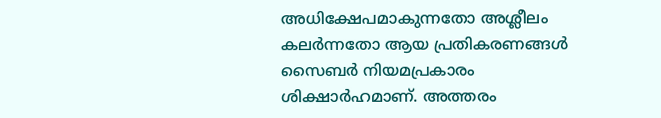അധിക്ഷേപമാകുന്നതോ അശ്ലീലം കലർന്നതോ ആയ പ്രതികരണങ്ങൾ സൈബർ നിയമപ്രകാരം ശിക്ഷാർഹമാണ്. അത്തരം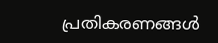പ്രതികരണങ്ങൾ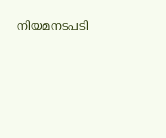നിയമനടപടി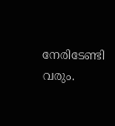നേരിടേണ്ടി വരും.